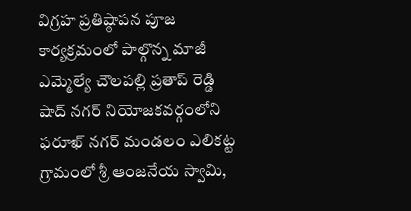విగ్రహ ప్రతిష్ఠాపన పూజ కార్యక్రమంలో పాల్గొన్న మాజీ ఎమ్మెల్యే చౌలపల్లి ప్రతాప్ రెడ్డి
షాద్ నగర్ నియోజకవర్గంలోని ఫరూఖ్ నగర్ మండలం ఎలికట్ట గ్రామంలో శ్రీ ఆంజనేయ స్వామి,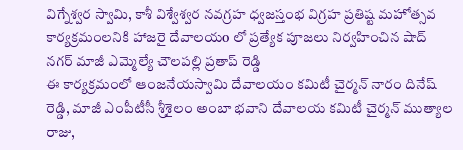విగ్నేశ్వర స్వామి, కాశీ విశ్వేశ్వర నవగ్రహ ధ్వజస్తంభ విగ్రహ ప్రతిష్ట మహోత్సవ కార్యక్రమంలనికి హాజరై దేవాలయo లో ప్రత్యేక పూజలు నిర్వహించిన షాద్ నగర్ మాజీ ఎమ్మెల్యే చౌలపల్లి ప్రతాప్ రెడ్డి
ఈ కార్యక్రమంలో ఆంజనేయస్వామి దేవాలయం కమిటీ చైర్మన్ నారం దినేష్ రెడ్డి, మాజీ ఎంపీటీసీ శ్రీశైలం అంబా భవాని దేవాలయ కమిటీ చైర్మన్ ముత్యాల రాజు,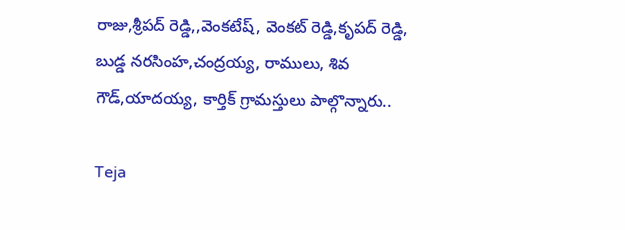రాజు,శ్రీపద్ రెడ్డి,,వెంకటేష్, వెంకట్ రెడ్డి,కృపద్ రెడ్డి, బుడ్డ నరసింహ,చంద్రయ్య, రాములు, శివ గౌడ్,యాదయ్య, కార్తిక్ గ్రామస్తులు పాల్గొన్నారు..

Teja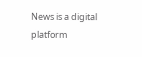News is a digital platform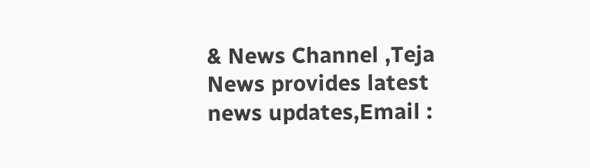& News Channel ,Teja News provides latest news updates,Email :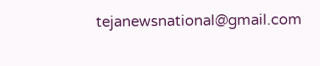tejanewsnational@gmail.com